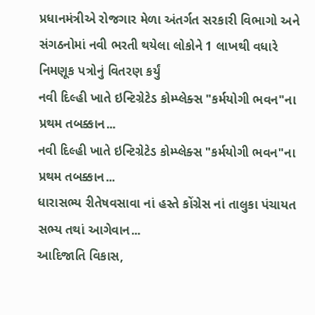પ્રધાનમંત્રીએ રોજગાર મેળા અંતર્ગત સરકારી વિભાગો અને સંગઠનોમાં નવી ભરતી થયેલા લોકોને 1 લાખથી વધારે નિમણૂક પત્રોનું વિતરણ કર્યું
નવી દિલ્હી ખાતે ઇન્ટિગ્રેટેડ કોમ્પ્લેક્સ "કર્મયોગી ભવન"ના પ્રથમ તબક્કાન...
નવી દિલ્હી ખાતે ઇન્ટિગ્રેટેડ કોમ્પ્લેક્સ "કર્મયોગી ભવન"ના પ્રથમ તબક્કાન...
ધારાસભ્ય રીતેષવસાવા નાં હસ્તે કોંગ્રેસ નાં તાલુકા પંચાયત સભ્ય તથાં આગેવાન...
આદિજાતિ વિકાસ,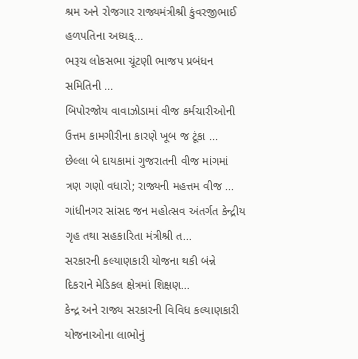શ્રમ અને રોજગાર રાજ્યમંત્રીશ્રી કુંવરજીભાઈ હળપતિના અધ્યક્...
ભરૂચ લોકસભા ચૂંટણી ભાજપ પ્રબંધન સમિતિની ...
બિપોરજોય વાવાઝોડામાં વીજ કર્મચારીઓની ઉત્તમ કામગીરીના કારણે ખૂબ જ ટૂંકા ...
છેલ્લા બે દાયકામાં ગુજરાતની વીજ માંગમાં ત્રણ ગણો વધારો; રાજ્યની મહત્તમ વીજ ...
ગાંધીનગર સાંસદ જન મહોત્સવ અંતર્ગત કેન્દ્રીય ગૃહ તથા સહકારિતા મંત્રીશ્રી ત...
સરકારની કલ્યાણકારી યોજના થકી બંન્ને દિકરાને મેડિકલ ક્ષેત્રમાં શિક્ષણ...
કેન્દ્ર અને રાજ્ય સરકારની વિવિધ કલ્યાણકારી યોજનાઓના લાભોનું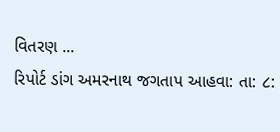વિતરણ ...
રિપોર્ટ ડાંગ અમરનાથ જગતાપ આહવા: તા: ૮: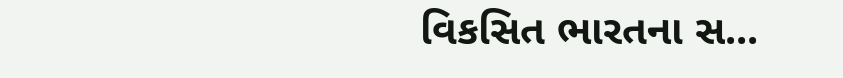વિકસિત ભારતના સ...